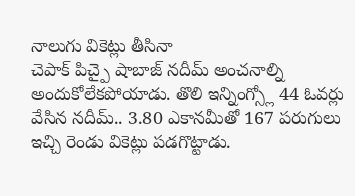నాలుగు వికెట్లు తీసినా
చెపాక్ పిచ్పై షాబాజ్ నదీమ్ అంచనాల్ని అందుకోలేకపోయాడు. తొలి ఇన్నింగ్స్లో 44 ఓవర్లు వేసిన నదీమ్.. 3.80 ఎకానమీతో 167 పరుగులు ఇచ్చి రెండు వికెట్లు పడగొట్టాడు.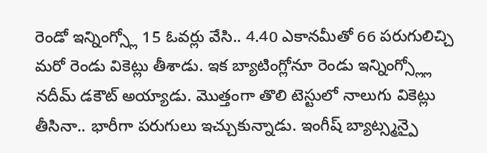రెండో ఇన్నింగ్స్లో 15 ఓవర్లు వేసి.. 4.40 ఎకానమీతో 66 పరుగులిచ్చి మరో రెండు వికెట్లు తీశాడు. ఇక బ్యాటింగ్లోనూ రెండు ఇన్నింగ్స్ల్లో నదీమ్ డకౌట్ అయ్యాడు. మొత్తంగా తొలి టెస్టులో నాలుగు వికెట్లు తీసినా.. భారీగా పరుగులు ఇచ్చుకున్నాడు. ఇంగీష్ బ్యాట్స్మన్పై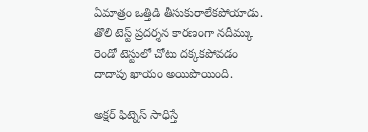ఏమాత్రం ఒత్తిడి తీసుకురాలేకపోయాడు. తొలి టెస్ట్ ప్రదర్శన కారణంగా నదీమ్కు రెండో టెస్టులో చోటు దక్కకపోవడం దాదాపు ఖాయం అయిపొయింది.

అక్షర్ ఫిట్నెస్ సాధిస్తే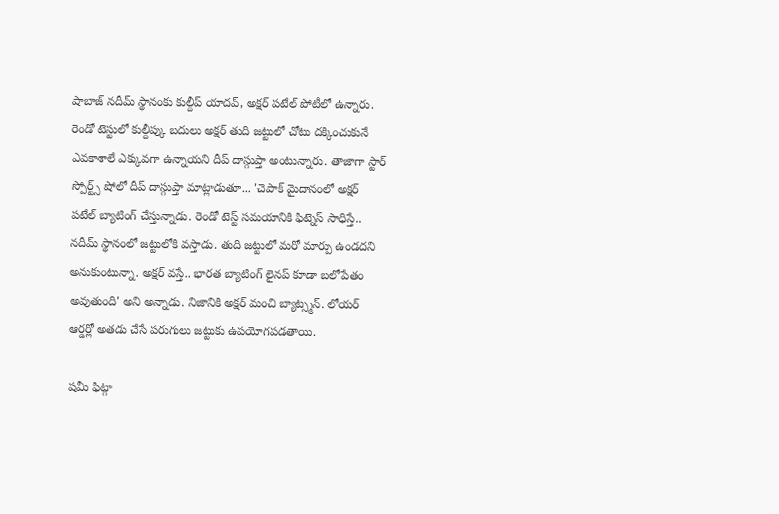షాబాజ్ నదీమ్ స్థానంకు కుల్దీప్ యాదవ్, అక్షర్ పటేల్ పోటీలో ఉన్నారు. రెండో టెస్టులో కుల్దీప్కు బదులు అక్షర్ తుది జట్టులో చోటు దక్కించుకునే ఎవకాశాలే ఎక్కువగా ఉన్నాయని దీప్ దాస్గుప్తా అంటున్నారు. తాజాగా స్టార్ స్పోర్ట్స్ షోలో దీప్ దాస్గుప్తా మాట్లాడుతూ... 'చెపాక్ మైదానంలో అక్షర్ పటేల్ బ్యాటింగ్ చేస్తున్నాడు. రెండో టెస్ట్ సమయానికి ఫిట్నెస్ సాధిస్తే.. నదీమ్ స్థానంలో జట్టులోకి వస్తాడు. తుది జట్టులో మరో మార్పు ఉండదని అనుకుంటున్నా. అక్షర్ వస్తే.. భారత బ్యాటింగ్ లైనప్ కూడా బలోపేతం అవుతుంది' అని అన్నాడు. నిజానికి అక్షర్ మంచి బ్యాట్స్మన్. లోయర్ ఆర్డర్లో అతడు చేసే పరుగులు జట్టుకు ఉపయోగపడతాయి.

షమీ ఫిట్గా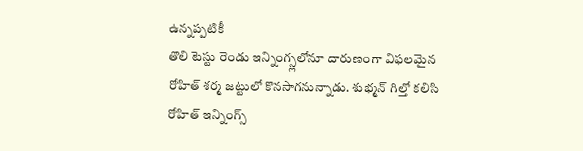ఉన్నప్పటికీ
తొలి టెస్టు రెండు ఇన్నింగ్స్లలోనూ దారుణంగా విఫలమైన రోహిత్ శర్మ జట్టులో కొనసాగనున్నాడు. శుభ్మన్ గిల్తో కలిసి రోహిత్ ఇన్నింగ్స్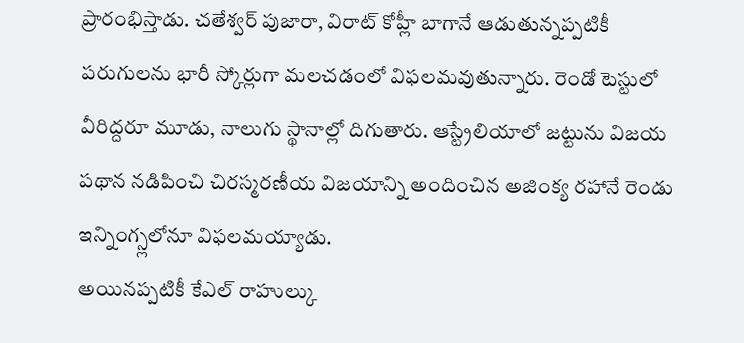ప్రారంభిస్తాడు. చతేశ్వర్ పుజారా, విరాట్ కోహ్లీ బాగానే ఆడుతున్నప్పటికీ పరుగులను భారీ స్కోర్లుగా మలచడంలో విఫలమవుతున్నారు. రెండో టెస్టులో వీరిద్దరూ మూడు, నాలుగు స్థానాల్లో దిగుతారు. ఆస్ట్రేలియాలో జట్టును విజయ పథాన నడిపించి చిరస్మరణీయ విజయాన్ని అందించిన అజింక్య రహానే రెండు ఇన్నింగ్స్లలోనూ విఫలమయ్యాడు.
అయినప్పటికీ కేఎల్ రాహుల్కు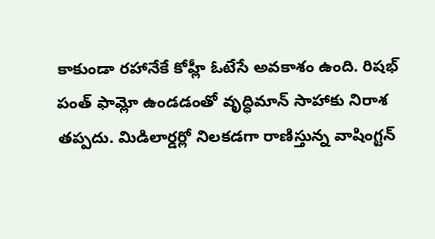కాకుండా రహానేకే కోహ్లీ ఓటేసే అవకాశం ఉంది. రిషభ్ పంత్ ఫామ్లో ఉండడంతో వృద్ధిమాన్ సాహాకు నిరాశ తప్పదు. మిడిలార్డర్లో నిలకడగా రాణిస్తున్న వాషింగ్టన్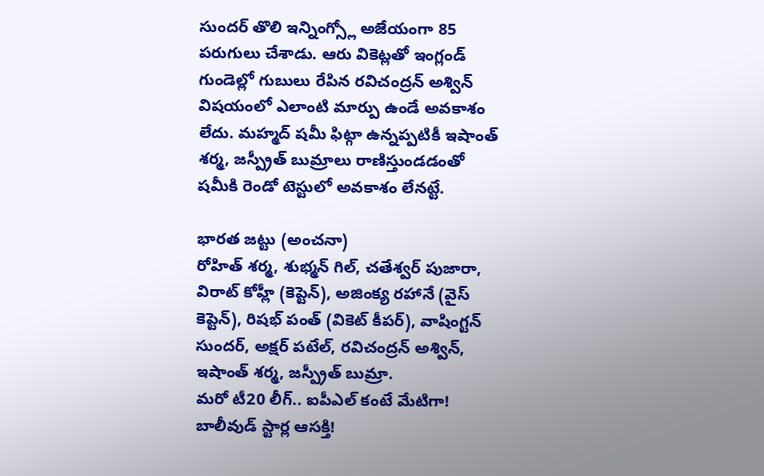సుందర్ తొలి ఇన్నింగ్స్లో అజేయంగా 85 పరుగులు చేశాడు. ఆరు వికెట్లతో ఇంగ్లండ్ గుండెల్లో గుబులు రేపిన రవిచంద్రన్ అశ్విన్ విషయంలో ఎలాంటి మార్పు ఉండే అవకాశం లేదు. మహ్మద్ షమీ ఫిట్గా ఉన్నప్పటికీ ఇషాంత్ శర్మ, జస్ప్రీత్ బుమ్రాలు రాణిస్తుండడంతో షమీకి రెండో టెస్టులో అవకాశం లేనట్టే.

భారత జట్టు (అంచనా)
రోహిత్ శర్మ, శుభ్మన్ గిల్, చతేశ్వర్ పుజారా, విరాట్ కోహ్లీ (కెప్టెన్), అజింక్య రహానే (వైస్ కెప్టెన్), రిషభ్ పంత్ (వికెట్ కీపర్), వాషింగ్టన్ సుందర్, అక్షర్ పటేల్, రవిచంద్రన్ అశ్విన్, ఇషాంత్ శర్మ, జస్ప్రీత్ బుమ్రా.
మరో టీ20 లీగ్.. ఐపీఎల్ కంటే మేటిగా! బాలీవుడ్ స్టార్ల ఆసక్తి!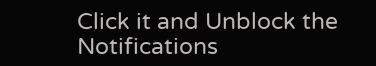Click it and Unblock the Notifications